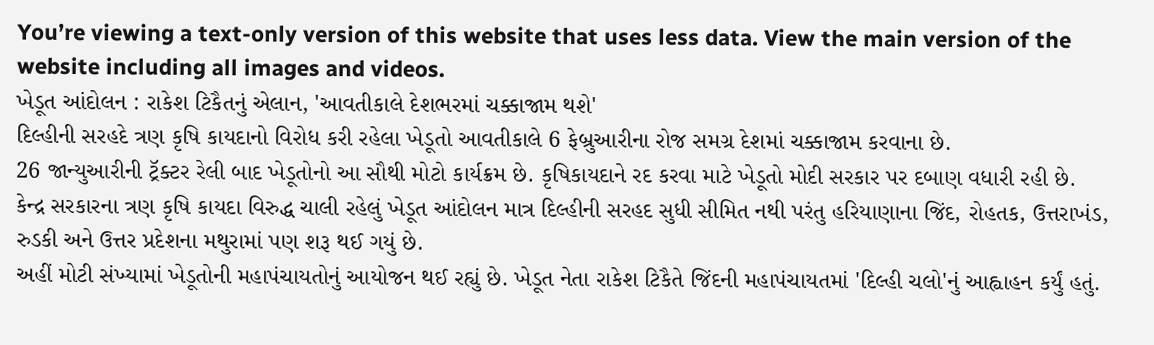You’re viewing a text-only version of this website that uses less data. View the main version of the website including all images and videos.
ખેડૂત આંદોલન : રાકેશ ટિકૈતનું એલાન, 'આવતીકાલે દેશભરમાં ચક્કાજામ થશે'
દિલ્હીની સરહદે ત્રણ કૃષિ કાયદાનો વિરોધ કરી રહેલા ખેડૂતો આવતીકાલે 6 ફેબ્રુઆરીના રોજ સમગ્ર દેશમાં ચક્કાજામ કરવાના છે.
26 જાન્યુઆરીની ટ્રૅક્ટર રેલી બાદ ખેડૂતોનો આ સૌથી મોટો કાર્યક્રમ છે. કૃષિકાયદાને રદ કરવા માટે ખેડૂતો મોદી સરકાર પર દબાણ વધારી રહી છે.
કેન્દ્ર સરકારના ત્રણ કૃષિ કાયદા વિરુદ્ધ ચાલી રહેલું ખેડૂત આંદોલન માત્ર દિલ્હીની સરહદ સુધી સીમિત નથી પરંતુ હરિયાણાના જિંદ, રોહતક, ઉત્તરાખંડ, રુડકી અને ઉત્તર પ્રદેશના મથુરામાં પણ શરૂ થઈ ગયું છે.
અહીં મોટી સંખ્યામાં ખેડૂતોની મહાપંચાયતોનું આયોજન થઈ રહ્યું છે. ખેડૂત નેતા રાકેશ ટિકૈતે જિંદની મહાપંચાયતમાં 'દિલ્હી ચલો'નું આહ્વાહન કર્યું હતું.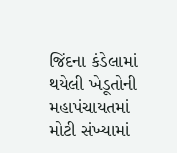જિંદના કંડેલામાં થયેલી ખેડૂતોની મહાપંચાયતમાં મોટી સંખ્યામાં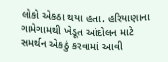લોકો એકઠા થયા હતા. હરિયાણાના ગામેગામથી ખેડૂત આંદોલન માટે સમર્થન એકઠું કરવામાં આવી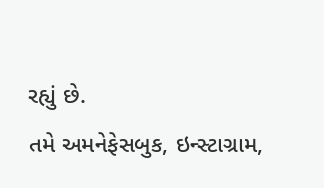રહ્યું છે.
તમે અમનેફેસબુક, ઇન્સ્ટાગ્રામ,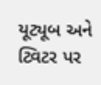યૂટ્યૂબ અને ટ્વિટર પર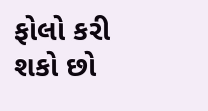ફોલો કરી શકો છો